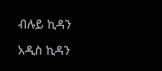ብሉይ ኪዳን

አዲስ ኪዳን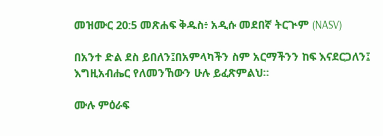መዝሙር 20:5 መጽሐፍ ቅዱስ፥ አዲሱ መደበኛ ትርጒም (NASV)

በአንተ ድል ደስ ይበለን፤በአምላካችን ስም አርማችንን ከፍ እናደርጋለን፤ እግዚአብሔር የለመንኸውን ሁሉ ይፈጽምልህ።

ሙሉ ምዕራፍ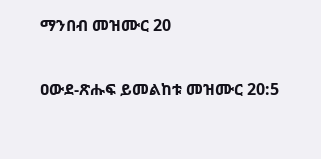ማንበብ መዝሙር 20

ዐውደ-ጽሑፍ ይመልከቱ መዝሙር 20:5